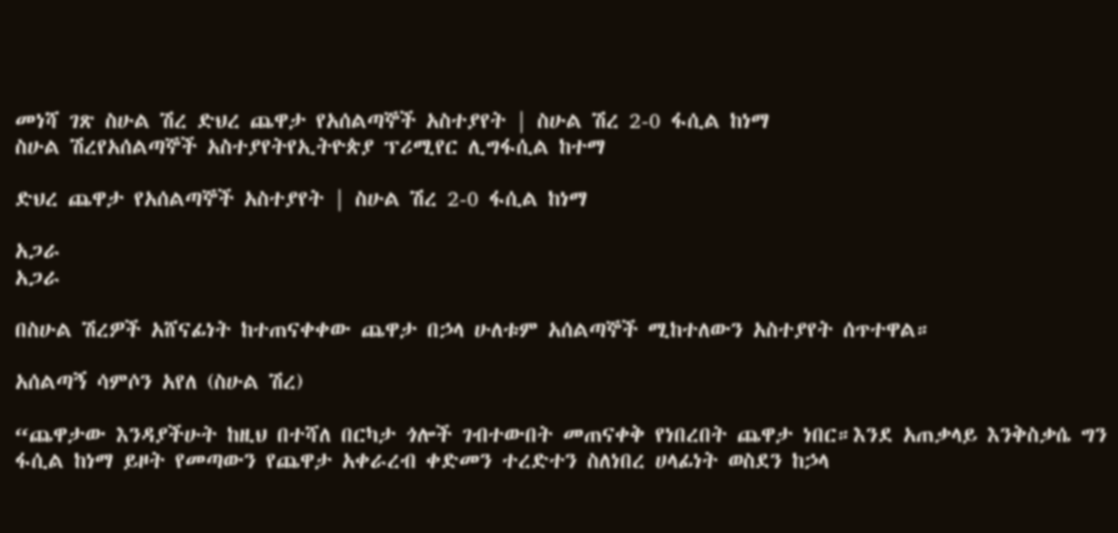መነሻ ገጽ ስሁል ሽረ ድህረ ጨዋታ የአሰልጣኞች አስተያየት | ስሁል ሽረ 2-0 ፋሲል ከነማ
ስሁል ሽረየአሰልጣኞች አስተያየትየኢትዮጵያ ፕሪሚየር ሊግፋሲል ከተማ

ድህረ ጨዋታ የአሰልጣኞች አስተያየት | ስሁል ሽረ 2-0 ፋሲል ከነማ

አጋራ
አጋራ

በስሁል ሽረዎች አሸናፊነት ከተጠናቀቀው ጨዋታ በኃላ ሁለቱም አሰልጣኞች ሚከተለውን አስተያየት ሰጥተዋል።

አሰልጣኝ ሳምሶን አየለ (ስሁል ሽረ)

“ጨዋታው እንዳያችሁት ከዚህ በተሻለ በርካታ ጎሎች ገብተውበት መጠናቀቅ የነበረበት ጨዋታ ነበር።እንደ አጠቃላይ እንቅስቃሴ ግን ፋሲል ከነማ ይዞት የመጣውን የጨዋታ አቀራረብ ቀድመን ተረድተን ስለነበረ ሀላፊነት ወስደን ከኃላ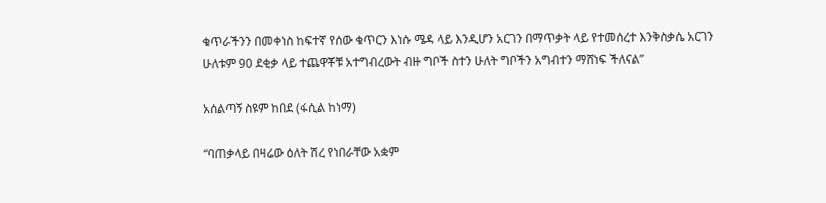ቁጥራችንን በመቀነስ ከፍተኛ የሰው ቁጥርን እነሱ ሜዳ ላይ እንዲሆን አርገን በማጥቃት ላይ የተመሰረተ እንቅስቃሴ አርገን ሁለቱም 90 ደቂቃ ላይ ተጨዋቾቹ አተግብረውት ብዙ ግቦች ስተን ሁለት ግቦችን አግብተን ማሸነፍ ችለናል”

አሰልጣኝ ስዩም ከበደ (ፋሲል ከነማ)

“ባጠቃላይ በዛሬው ዕለት ሽረ የነበራቸው አቋም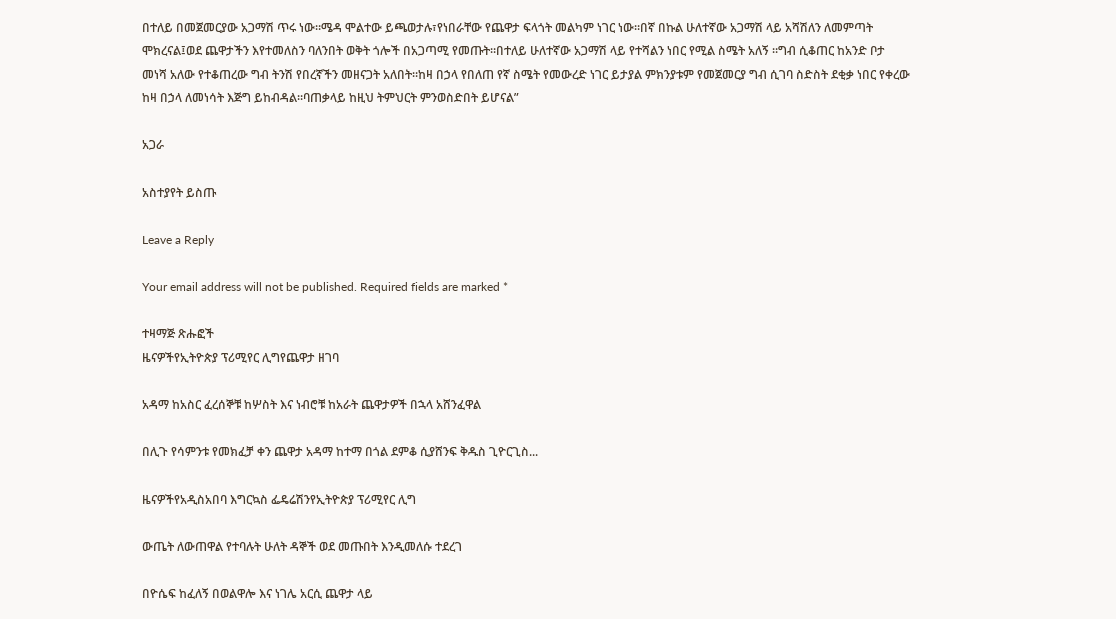በተለይ በመጀመርያው አጋማሽ ጥሩ ነው።ሜዳ ሞልተው ይጫወታሉ፣የነበራቸው የጨዋታ ፍላጎት መልካም ነገር ነው።በኛ በኩል ሁለተኛው አጋማሽ ላይ አሻሽለን ለመምጣት ሞክረናል፤ወደ ጨዋታችን እየተመለስን ባለንበት ወቅት ጎሎች በአጋጣሚ የመጡት።በተለይ ሁለተኛው አጋማሽ ላይ የተሻልን ነበር የሚል ስሜት አለኝ ።ግብ ሲቆጠር ከአንድ ቦታ መነሻ አለው የተቆጠረው ግብ ትንሽ የበረኛችን መዘናጋት አለበት።ከዛ በኃላ የበለጠ የኛ ስሜት የመውረድ ነገር ይታያል ምክንያቱም የመጀመርያ ግብ ሲገባ ስድስት ደቂቃ ነበር የቀረው ከዛ በኃላ ለመነሳት እጅግ ይከብዳል።ባጠቃላይ ከዚህ ትምህርት ምንወስድበት ይሆናል”

አጋራ

አስተያየት ይስጡ

Leave a Reply

Your email address will not be published. Required fields are marked *

ተዛማጅ ጽሑፎች
ዜናዎችየኢትዮጵያ ፕሪሚየር ሊግየጨዋታ ዘገባ

አዳማ ከአስር ፈረሰኞቹ ከሦስት እና ነብሮቹ ከአራት ጨዋታዎች በኋላ አሸንፈዋል

በሊጉ የሳምንቱ የመክፈቻ ቀን ጨዋታ አዳማ ከተማ በጎል ደምቆ ሲያሸንፍ ቅዱስ ጊዮርጊስ...

ዜናዎችየአዲስአበባ እግርኳስ ፌዴሬሽንየኢትዮጵያ ፕሪሚየር ሊግ

ውጤት ለውጠዋል የተባሉት ሁለት ዳኞች ወደ መጡበት እንዲመለሱ ተደረገ

በዮሴፍ ከፈለኝ በወልዋሎ እና ነገሌ አርሲ ጨዋታ ላይ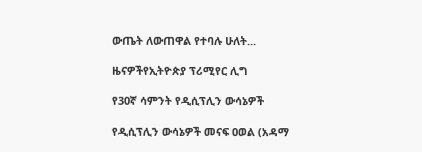ውጤት ለውጠዋል የተባሉ ሁለት...

ዜናዎችየኢትዮጵያ ፕሪሚየር ሊግ

የ30ኛ ሳምንት የዲሲፕሊን ውሳኔዎች

የዲሲፕሊን ውሳኔዎች መናፍ ዐወል (አዳማ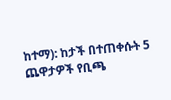ከተማ): ከታች በተጠቀሱት 5 ጨዋታዎች የቢጫ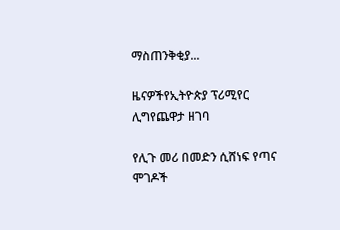ማስጠንቅቂያ...

ዜናዎችየኢትዮጵያ ፕሪሚየር ሊግየጨዋታ ዘገባ

የሊጉ መሪ በመድን ሲሸነፍ የጣና ሞገዶች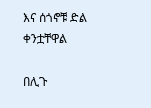እና ሰጎኖቹ ድል ቀንቷቸዋል

በሊጉ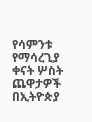የሳምንቱ የማሳረጊያ ቀናት ሦስት ጨዋታዎች በኢትዮጵያ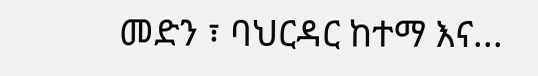መድን ፣ ባህርዳር ከተማ እና...